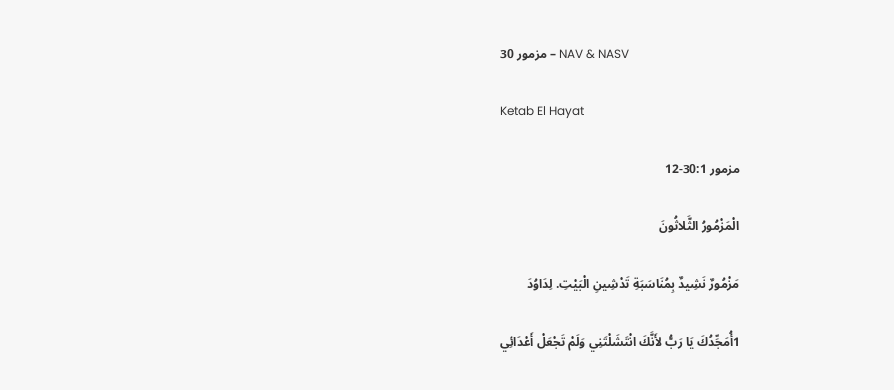مزمور 30 – NAV & NASV

Ketab El Hayat

مزمور 30:1-12

الْمَزْمُورُ الثَّلاثُونَ

مَزْمُورٌ نَشِيدٌ بِمُنَاسَبَةِ تَدْشِينِ الْبَيْتِ. لِدَاوُدَ

1أُمَجِّدُكَ يَا رَبُّ لأَنَّكَ انْتَشَلْتَنِي وَلَمْ تَجْعَلْ أَعْدَائِي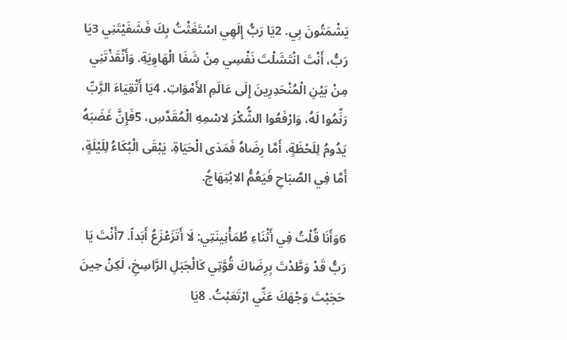يَشْمَتُونَ بِي. 2يَا رَبُّ إِلَهِي اسْتَغَثْتُ بِكَ فَشَفَيْتَنِي 3يَا رَبُّ، أَنْتَ انْتَشَلْتَ نَفْسِي مِنْ شَفَا الْهَاوِيَةِ. وَأَنْقَذْتَنِي مِنْ بَيْنِ الْمُنْحَدِرِينَ إِلَى عَالَمِ الأَمْوَاتِ. 4يَا أَتْقِيَاءَ الرَّبِّ رَنِّمُوا لَهُ، وَارْفَعُوا الشُّكْرَ لاسْمِهِ الْمُقَدَّسِ، 5فَإِنَّ غَضَبَهُ يَدُومُ لِلَحْظَةٍ، أَمَّا رِضَاهُ فَمَدَى الْحَيَاةِ. يَبْقَى الْبُكَاءُ لِلَيْلَةٍ، أَمَّا فِي الصَّبَاحِ فَيَعُمُّ الابْتِهَاجُ.

6وَأَنَا قُلْتُ فِي أَثْنَاءِ طُمَأْنِينَتِي: لَا أَتَزَعْزَعُ أَبَداً. 7أَنْتَ يَا رَبُّ قَدْ وَطَّدْتَ بِرِضَاكَ قُوَّتِي كَالْجَبَلِ الرَّاسِخِ، لَكِنْ حِينَ حَجَبْتَ وَجْهَكَ عَنِّي ارْتَعَبْتُ. 8يَا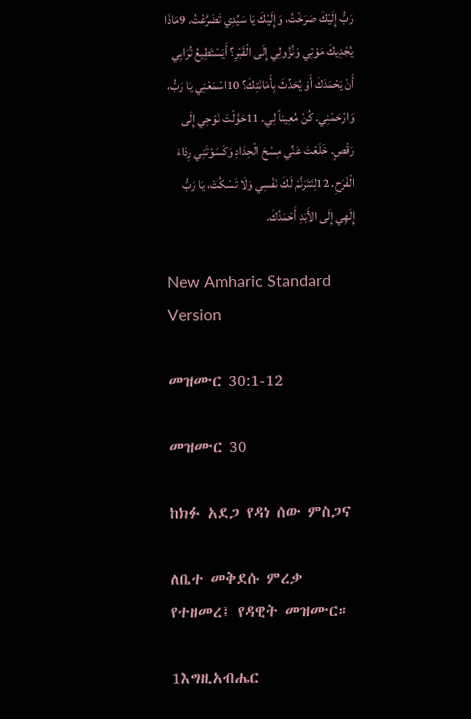رَبُّ إِلَيْكَ صَرَخْتُ، وَإِلَيْكَ يَا سَيِّدِي تَضَرَّعْتُ. 9مَاذَا يُجْدِيكَ مَوْتِي وَنُزُولِي إِلَى الْقَبْرِ؟ أَيَسْتَطِيعُ تُرَابِي أَنْ يَحْمَدَكَ أَوْ يُحَدِّثَ بِأَمَانَتِكَ؟ 10اسْمَعْنِي يَا رَبُّ، وَارْحَمْنِي. كُنْ مُعِيناً لِي. 11حَوَّلْتَ نَوْحِي إِلَى رَقْصٍ. خَلَعْتَ عَنِّي مِسْحَ الْحِدَادِ وَكَسَوْتَنِي رِدَاءَ الْفَرَحِ. 12لِتَتَرَنَّمْ لَكَ نَفْسِي وَلَا تَسْكُتْ، يَا رَبُّ إِلَهِي إِلَى الأَبَدِ أَحْمَدُكَ.

New Amharic Standard Version

መዝሙር 30:1-12

መዝሙር 30

ከክፉ አደጋ የዳነ ሰው ምስጋና

ለቤተ መቅደሱ ምረቃ የተዘመረ፤ የዳዊት መዝሙር።

1እግዚአብሔር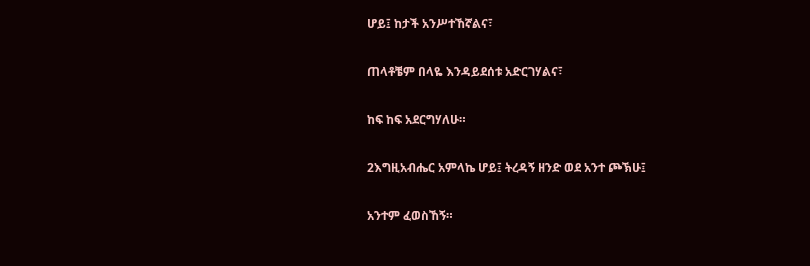ሆይ፤ ከታች አንሥተኸኛልና፣

ጠላቶቼም በላዬ እንዳይደሰቱ አድርገሃልና፣

ከፍ ከፍ አደርግሃለሁ።

2እግዚአብሔር አምላኬ ሆይ፤ ትረዳኝ ዘንድ ወደ አንተ ጮኽሁ፤

አንተም ፈወስኸኝ።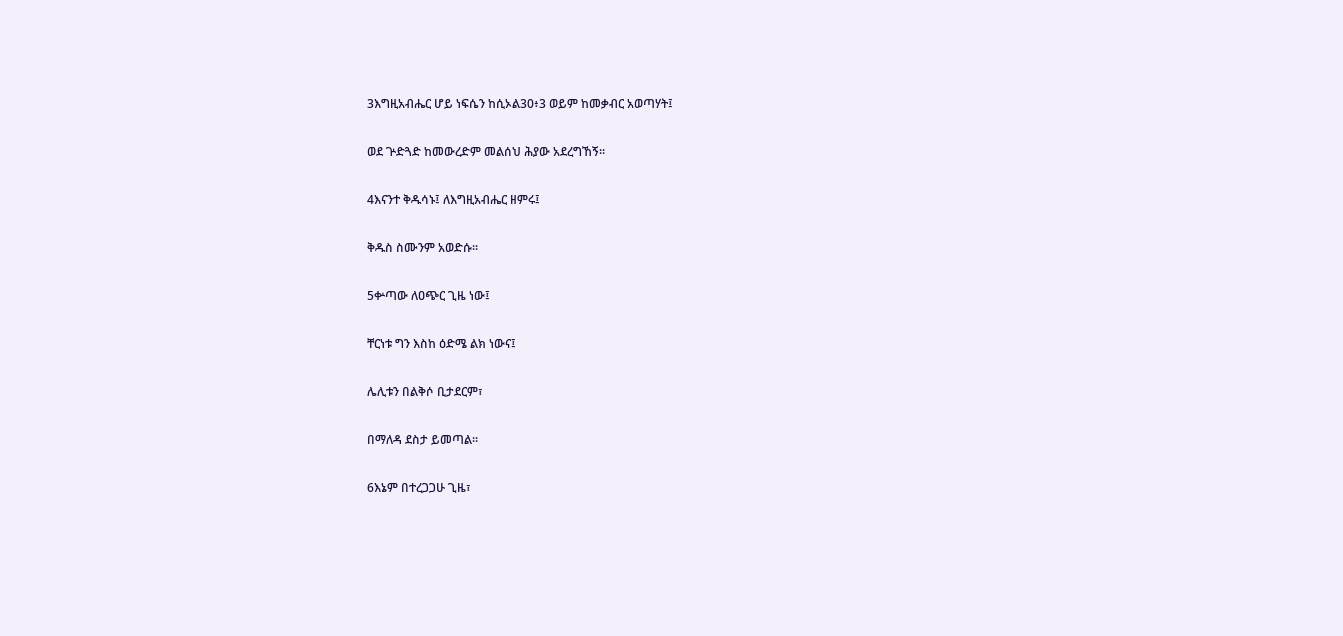3እግዚአብሔር ሆይ ነፍሴን ከሲኦል30፥3 ወይም ከመቃብር አወጣሃት፤

ወደ ጕድጓድ ከመውረድም መልሰህ ሕያው አደረግኸኝ።

4እናንተ ቅዱሳኑ፤ ለእግዚአብሔር ዘምሩ፤

ቅዱስ ስሙንም አወድሱ።

5ቍጣው ለዐጭር ጊዜ ነው፤

ቸርነቱ ግን እስከ ዕድሜ ልክ ነውና፤

ሌሊቱን በልቅሶ ቢታደርም፣

በማለዳ ደስታ ይመጣል።

6እኔም በተረጋጋሁ ጊዜ፣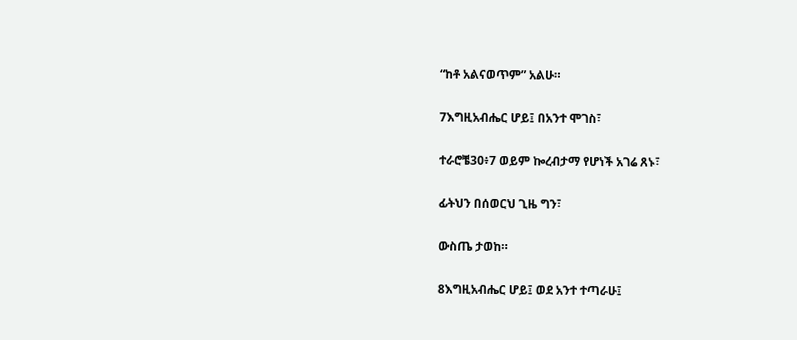“ከቶ አልናወጥም” አልሁ።

7እግዚአብሔር ሆይ፤ በአንተ ሞገስ፣

ተራሮቼ30፥7 ወይም ኰረብታማ የሆነች አገሬ ጸኑ፣

ፊትህን በሰወርህ ጊዜ ግን፣

ውስጤ ታወከ።

8እግዚአብሔር ሆይ፤ ወደ አንተ ተጣራሁ፤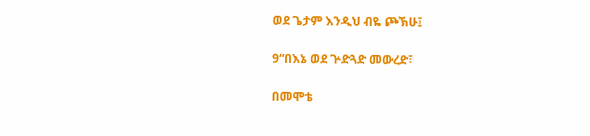ወደ ጌታም እንዲህ ብዬ ጮኽሁ፤

9“በእኔ ወደ ጕድጓድ መውረድ፣

በመሞቴ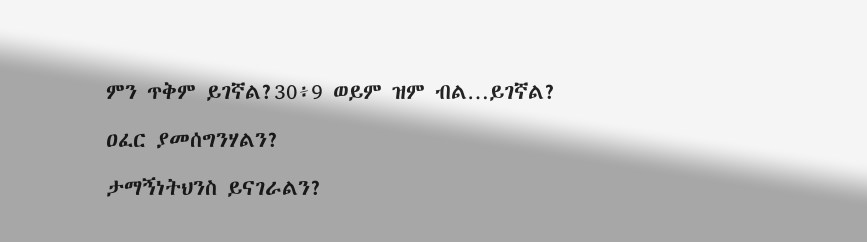ምን ጥቅም ይገኛል?30፥9 ወይም ዝም ብል…ይገኛል?

ዐፈር ያመሰግንሃልን?

ታማኝነትህንስ ይናገራልን?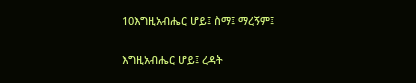10እግዚአብሔር ሆይ፤ ስማ፤ ማረኝም፤

እግዚአብሔር ሆይ፤ ረዳት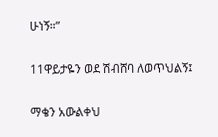ሁነኝ።”

11ዋይታዬን ወደ ሽብሸባ ለወጥህልኝ፤

ማቄን አውልቀህ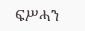ፍሥሓን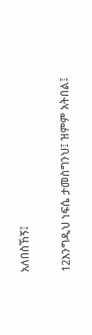አለበስኸኝ፤

12እንግዲህ ነፍሴ ታመስግንህ፤ ዝምም አትበል፤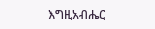እግዚአብሔር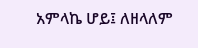አምላኬ ሆይ፤ ለዘላለም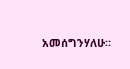አመሰግንሃለሁ።